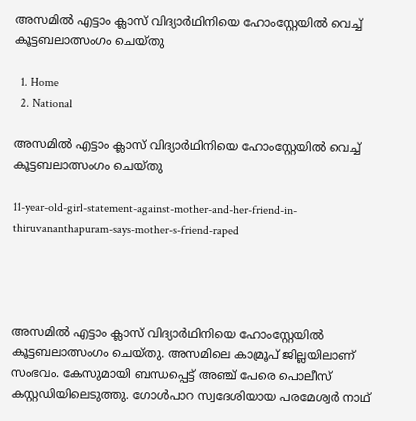അസമിൽ എട്ടാം ക്ലാസ് വിദ്യാർഥിനിയെ ഹോംസ്റ്റേയിൽ വെച്ച് കൂട്ടബലാത്സംഗം ചെയ്തു

  1. Home
  2. National

അസമിൽ എട്ടാം ക്ലാസ് വിദ്യാർഥിനിയെ ഹോംസ്റ്റേയിൽ വെച്ച് കൂട്ടബലാത്സംഗം ചെയ്തു

11-year-old-girl-statement-against-mother-and-her-friend-in-thiruvananthapuram-says-mother-s-friend-raped




അസമിൽ എട്ടാം ക്ലാസ് വിദ്യാർഥിനിയെ ഹോംസ്റ്റേയിൽ കൂട്ടബലാത്സംഗം ചെയ്തു. അസമിലെ കാമ്രൂപ് ജില്ലയിലാണ് സംഭവം. കേസുമായി ബന്ധപ്പെട്ട് അഞ്ച് പേരെ പൊലീസ് കസ്റ്റഡിയിലെടുത്തു. ഗോൾപാറ സ്വദേശിയായ പരമേശ്വർ നാഥ്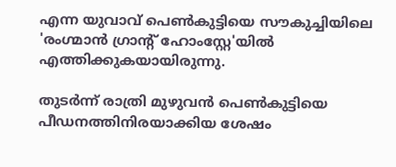എന്ന യുവാവ് പെൺകുട്ടിയെ സൗകുച്ചിയിലെ 'രംഗ്മാൻ ഗ്രാന്റ് ഹോംസ്റ്റേ'യിൽ എത്തിക്കുകയായിരുന്നു.

തുടർന്ന് രാത്രി മുഴുവൻ പെൺകുട്ടിയെ പീഡനത്തിനിരയാക്കിയ ശേഷം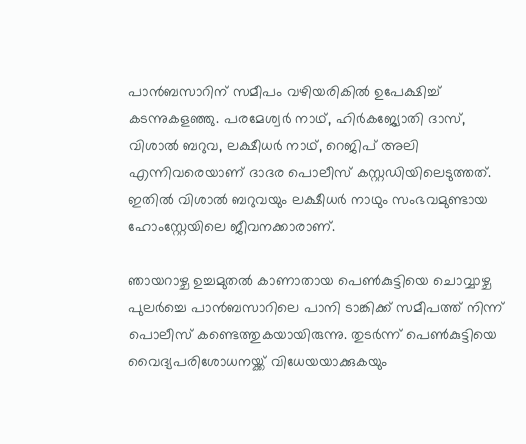പാൻബസാറിന് സമീപം വഴിയരികിൽ ഉപേക്ഷിച്ച് കടന്നുകളഞ്ഞു. പരമേശ്വർ നാഥ്, ഹിർകജ്യോതി ദാസ്, വിശാൽ ബറുവ, ലക്ഷീധർ നാഥ്, റെജിപ് അലി എന്നിവരെയാണ് ദാദര പൊലീസ് കസ്റ്റഡിയിലെടുത്തത്. ഇതിൽ വിശാൽ ബറുവയും ലക്ഷീധർ നാഥും സംഭവമുണ്ടായ ഹോംസ്റ്റേയിലെ ജീവനക്കാരാണ്.

ഞായറാഴ്ച ഉച്ചമുതൽ കാണാതായ പെൺകുട്ടിയെ ചൊവ്വാഴ്ച പുലർച്ചെ പാൻബസാറിലെ പാനി ടാങ്കിക്ക് സമീപത്ത് നിന്ന് പൊലീസ് കണ്ടെത്തുകയായിരുന്നു. തുടർന്ന് പെൺകുട്ടിയെ വൈദ്യപരിശോധനയ്ക്ക് വിധേയയാക്കുകയും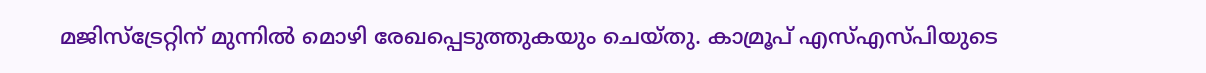മജിസ്‌ട്രേറ്റിന് മുന്നിൽ മൊഴി രേഖപ്പെടുത്തുകയും ചെയ്തു. കാമ്രൂപ് എസ്എസ്പിയുടെ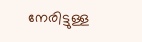നേരിട്ടുള്ള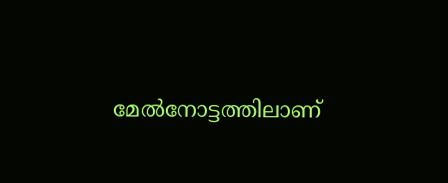മേൽനോട്ടത്തിലാണ്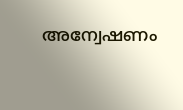അന്വേഷണം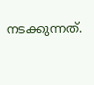നടക്കുന്നത്.